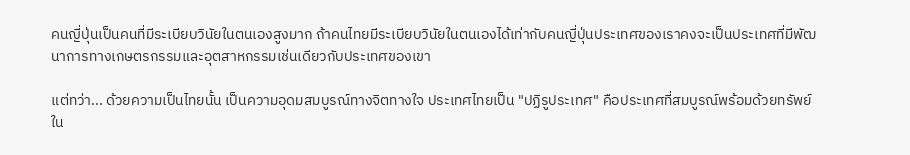คนญี่ปุ่นเป็นคนที่มีระเบียบวินัยในตนเองสูงมาก ถ้าคนไทยมีระเบียบวินัยในตนเองได้เท่ากับคนญี่ปุ่นประเทศของเราคงจะเป็นประเทศที่มีพัฒนาการทางเกษตรกรรมและอุตสาหกรรมเช่นเดียวกับประเทศของเขา

แต่ทว่า... ด้วยความเป็นไทยนั้น เป็นความอุดมสมบูรณ์ทางจิตทางใจ ประเทศไทยเป็น "ปฏิรูประเทศ" คือประเทศที่สมบูรณ์พร้อมด้วยทรัพย์ใน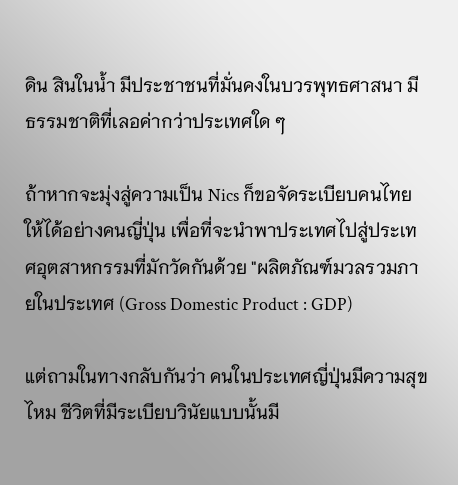ดิน สินในน้ำ มีประชาชนที่มั่นคงในบวรพุทธศาสนา มีธรรมชาติที่เลอค่ากว่าประเทศใด ๆ

ถ้าหากจะมุ่งสู่ความเป็น Nics ก็ขอจัดระเบียบคนไทยให้ได้อย่างคนญี่ปุ่น เพื่อที่จะนำพาประเทศไปสู่ประเทศอุตสาหกรรมที่มักวัดกันด้วย "ผลิตภัณฑ์มวลรวมภายในประเทศ (Gross Domestic Product : GDP)

แต่ถามในทางกลับกันว่า คนในประเทศญี่ปุ่นมีความสุขไหม ชีวิตที่มีระเบียบวินัยแบบนั้นมี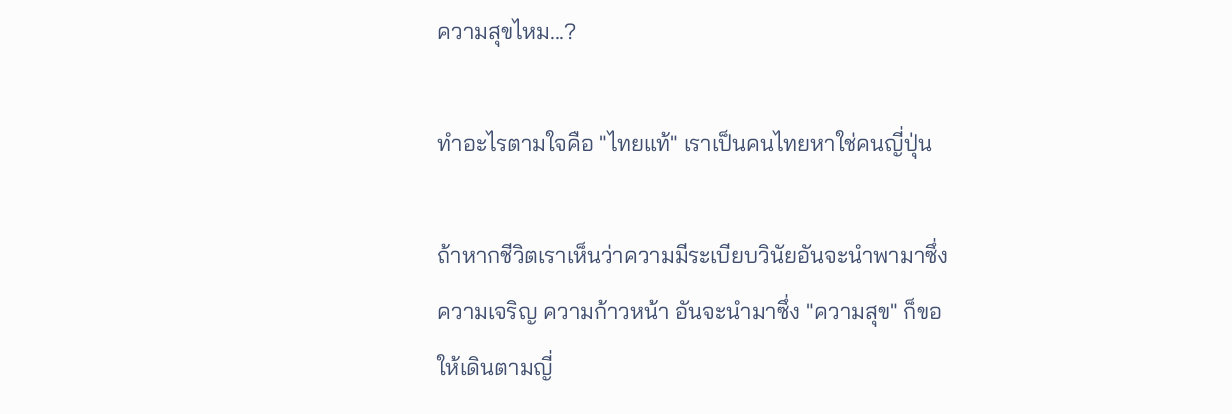ความสุขไหม...?

ทำอะไรตามใจคือ "ไทยแท้" เราเป็นคนไทยหาใช่คนญี่ปุ่น

ถ้าหากชีวิตเราเห็นว่าความมีระเบียบวินัยอันจะนำพามาซึ่งความเจริญ ความก้าวหน้า อันจะนำมาซึ่ง "ความสุข" ก็ขอให้เดินตามญี่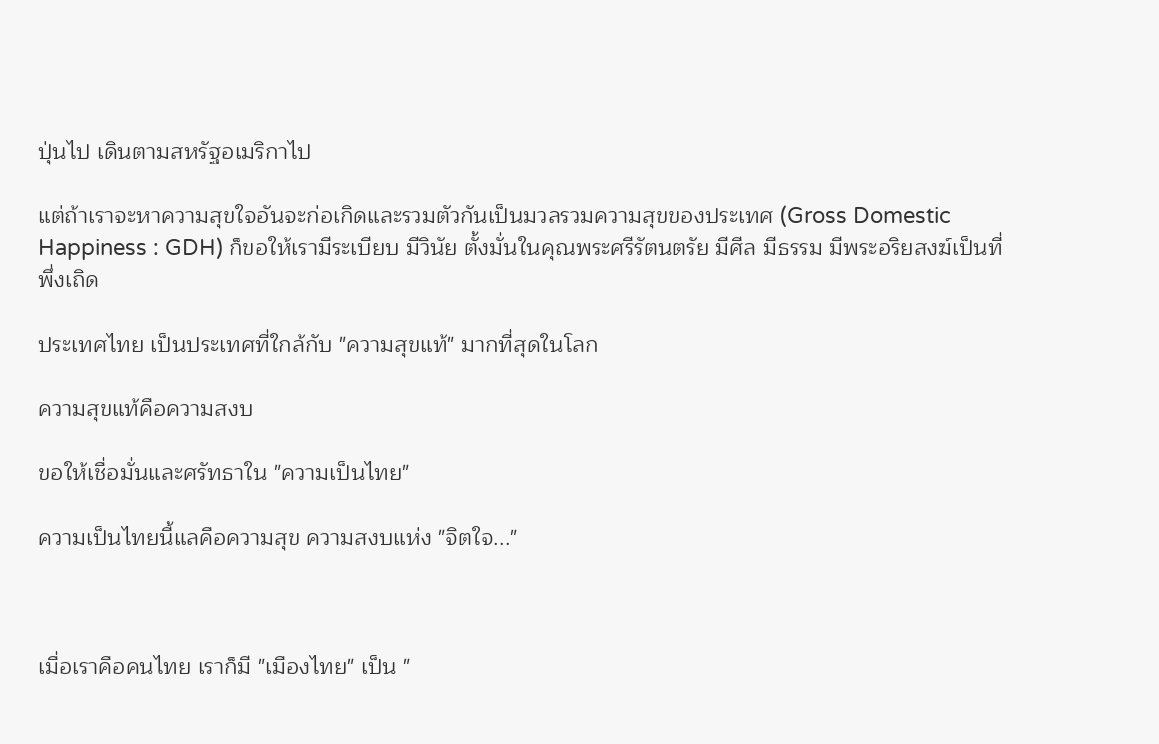ปุ่นไป เดินตามสหรัฐอเมริกาไป

แต่ถ้าเราจะหาความสุขใจอันจะก่อเกิดและรวมตัวกันเป็นมวลรวมความสุขของประเทศ (Gross Domestic Happiness : GDH) ก็ขอให้เรามีระเบียบ มีวินัย ตั้งมั่นในคุณพระศรีรัตนตรัย มีศีล มีธรรม มีพระอริยสงฆ์เป็นที่พึ่งเถิด

ประเทศไทย เป็นประเทศที่ใกล้กับ "ความสุขแท้" มากที่สุดในโลก

ความสุขแท้คือความสงบ

ขอให้เชื่อมั่นและศรัทธาใน "ความเป็นไทย"

ความเป็นไทยนี้แลคือความสุข ความสงบแห่ง "จิตใจ..."



เมื่อเราคือคนไทย เราก็มี "เมืองไทย" เป็น "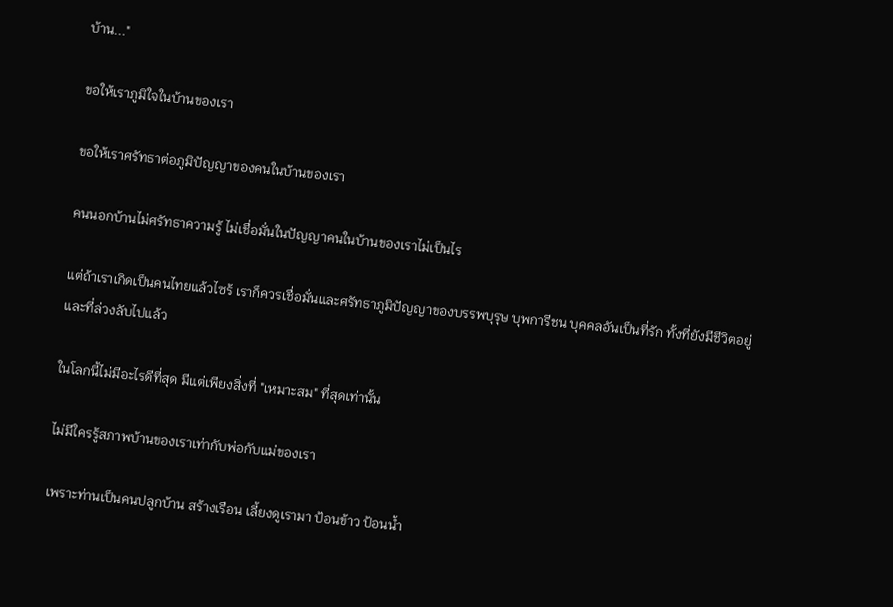บ้าน..."

ขอให้เราภูมิใจในบ้านของเรา

ขอให้เราศรัทธาต่อภูมิปัญญาของคนในบ้านของเรา

คนนอกบ้านไม่ศรัทธาความรู้ ไม่เชื่อมั่นในปัญญาคนในบ้านของเราไม่เป็นไร

แต่ถ้าเราเกิดเป็นคนไทยแล้วไซร้ เราก็ควรเชื่อมั่นและศรัทธาภูมิปัญญาของบรรพบุรุษ บุพการีชน บุคคลอันเป็นที่รัก ทั้งที่ยังมีชีวิตอยู่และที่ล่วงลับไปแล้ว

ในโลกนี้ไม่มีอะไรดีที่สุด มีแต่เพียงสิ่งที่ "เหมาะสม" ที่สุดเท่านั้น

ไม่มีใครรู้สภาพบ้านของเราเท่ากับพ่อกับแม่ของเรา

เพราะท่านเป็นคนปลูกบ้าน สร้างเรือน เลี้ยงดูเรามา ป้อนข้าว ป้อนน้ำ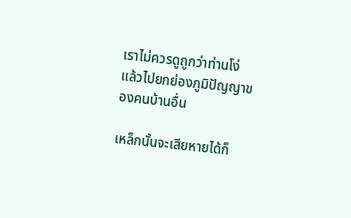เราไม่ควรดูถูกว่าท่านโง่ แล้วไปยกย่องภูมิปัญญาของคนบ้านอื่น

เหล็กนั้นจะเสียหายได้ก็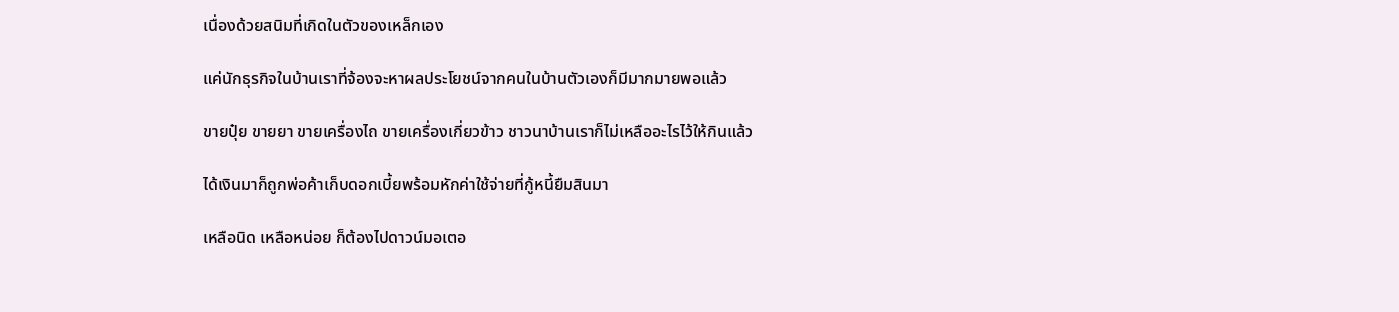เนื่องด้วยสนิมที่เกิดในตัวของเหล็กเอง

แค่นักธุรกิจในบ้านเราที่จ้องจะหาผลประโยชน์จากคนในบ้านตัวเองก็มีมากมายพอแล้ว

ขายปุ๋ย ขายยา ขายเครื่องไถ ขายเครื่องเกี่ยวข้าว ชาวนาบ้านเราก็ไม่เหลืออะไรไว้ให้กินแล้ว

ได้เงินมาก็ถูกพ่อค้าเก็บดอกเบี้ยพร้อมหักค่าใช้จ่ายที่กู้หนี้ยืมสินมา

เหลือนิด เหลือหน่อย ก็ต้องไปดาวน์มอเตอ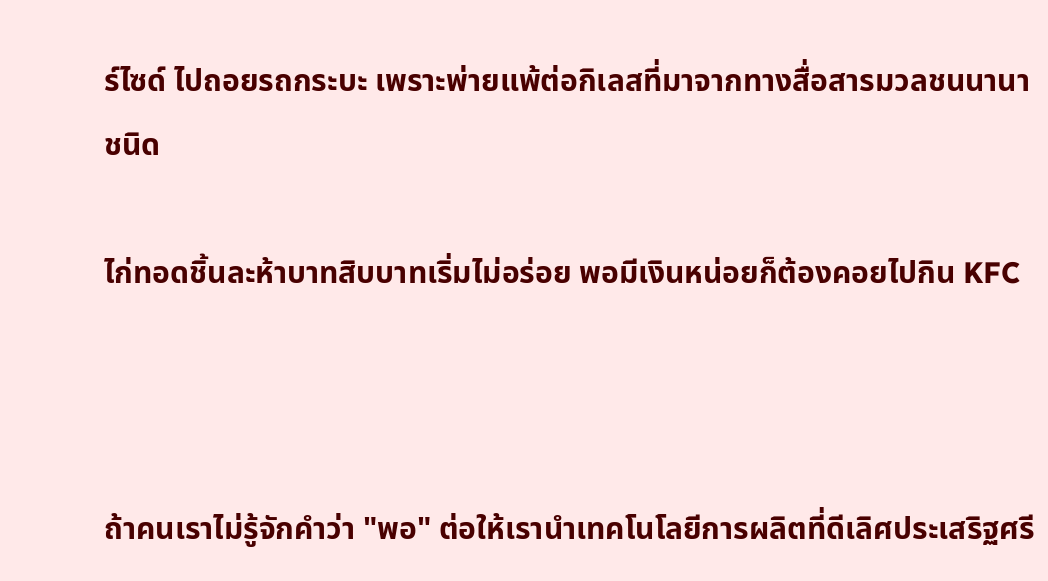ร์ไซด์ ไปถอยรถกระบะ เพราะพ่ายแพ้ต่อกิเลสที่มาจากทางสื่อสารมวลชนนานาชนิด

ไก่ทอดชิ้นละห้าบาทสิบบาทเริ่มไม่อร่อย พอมีเงินหน่อยก็ต้องคอยไปกิน KFC



ถ้าคนเราไม่รู้จักคำว่า "พอ" ต่อให้เรานำเทคโนโลยีการผลิตที่ดีเลิศประเสริฐศรี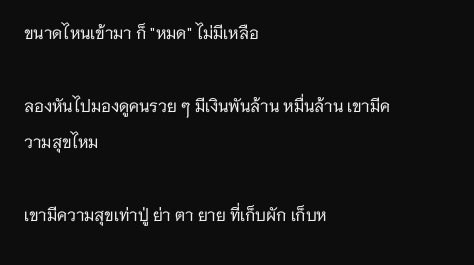ขนาดไหนเข้ามา ก็ "หมด" ไม่มีเหลือ

ลองหันไปมองดูคนรวย ๆ มีเงินพันล้าน หมื่นล้าน เขามีความสุขไหม

เขามีความสุขเท่าปู่ ย่า ตา ยาย ที่เก็บผัก เก็บห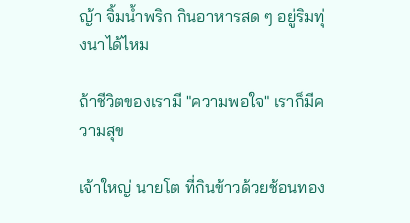ญ้า จิ้มน้ำพริก กินอาหารสด ๆ อยู่ริมทุ่งนาได้ไหม

ถ้าชีวิตของเรามี "ความพอใจ" เราก็มีความสุข

เจ้าใหญ่ นายโต ที่กินข้าวด้วยช้อนทอง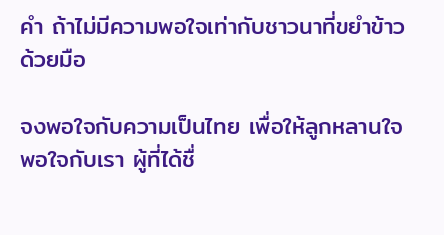คำ ถ้าไม่มีความพอใจเท่ากับชาวนาที่ขยำข้าวด้วยมือ

จงพอใจกับความเป็นไทย เพื่อให้ลูกหลานใจพอใจกับเรา ผู้ที่ได้ชื่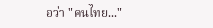อว่า "คนไทย..."